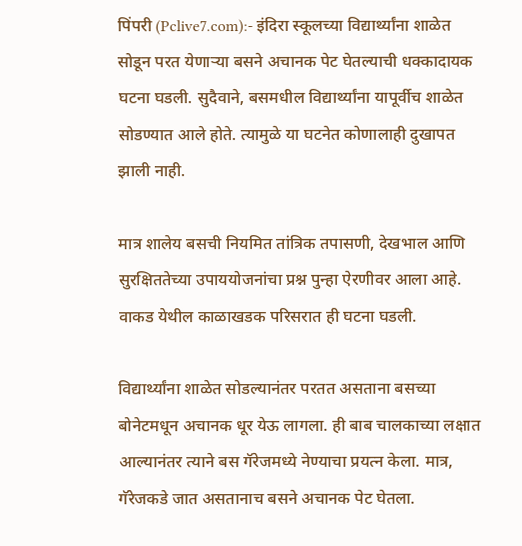पिंपरी (Pclive7.com):- इंदिरा स्कूलच्या विद्यार्थ्यांना शाळेत सोडून परत येणाऱ्या बसने अचानक पेट घेतल्याची धक्कादायक घटना घडली. सुदैवाने, बसमधील विद्यार्थ्यांना यापूर्वीच शाळेत सोडण्यात आले होते. त्यामुळे या घटनेत कोणालाही दुखापत झाली नाही.

मात्र शालेय बसची नियमित तांत्रिक तपासणी, देखभाल आणि सुरक्षिततेच्या उपाययोजनांचा प्रश्न पुन्हा ऐरणीवर आला आहे. वाकड येथील काळाखडक परिसरात ही घटना घडली.

विद्यार्थ्यांना शाळेत सोडल्यानंतर परतत असताना बसच्या बोनेटमधून अचानक धूर येऊ लागला. ही बाब चालकाच्या लक्षात आल्यानंतर त्याने बस गॅरेजमध्ये नेण्याचा प्रयत्न केला. मात्र, गॅरेजकडे जात असतानाच बसने अचानक पेट घेतला.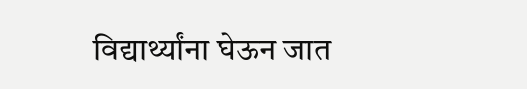विद्यार्थ्यांना घेऊन जात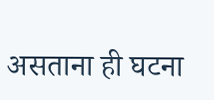असताना ही घटना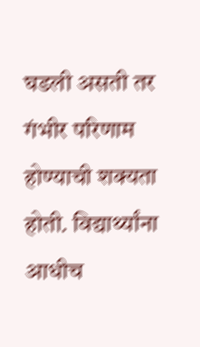घडली असती तर गंभीर परिणाम होण्याची शक्यता होती. विद्यार्थ्यांना आधीच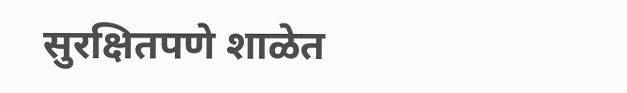सुरक्षितपणे शाळेत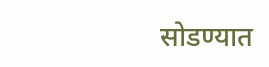सोडण्यात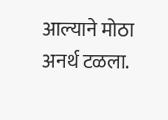आल्याने मोठा अनर्थ टळला.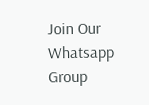Join Our Whatsapp Group